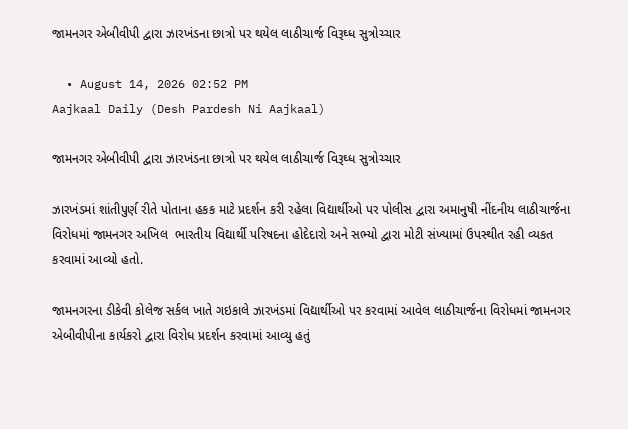જામનગર એબીવીપી દ્વારા ઝારખંડના છાત્રો પર થયેલ લાઠીચાર્જ વિરૂઘ્ધ સુત્રોચ્ચાર

  • August 14, 2026 02:52 PM
Aajkaal Daily (Desh Pardesh Ni Aajkaal)

જામનગર એબીવીપી દ્વારા ઝારખંડના છાત્રો પર થયેલ લાઠીચાર્જ વિરૂઘ્ધ સુત્રોચ્ચાર

ઝારખંડમાં શાંતીપુર્ણ રીતે પોતાના હકક માટે પ્રદર્શન કરી રહેલા વિદ્યાર્થીઓ પર પોલીસ દ્વારા અમાનુષી નીંદનીય લાઠીચાર્જના વિરોધમાં જામનગર અખિલ  ભારતીય વિદ્યાર્થી પરિષદના હોદેદારો અને સભ્યો દ્વારા મોટી સંખ્યામાં ઉપસ્થીત રહી વ્યકત કરવામાં આવ્યો હતો.

જામનગરના ડીકેવી કોલેજ સર્કલ ખાતે ગઇકાલે ઝારખંડમાં વિદ્યાર્થીઓ પર કરવામાં આવેલ લાઠીચાર્જના વિરોધમાં જામનગર એબીવીપીના કાર્યકરો દ્વારા વિરોધ પ્રદર્શન કરવામાં આવ્યુ હતું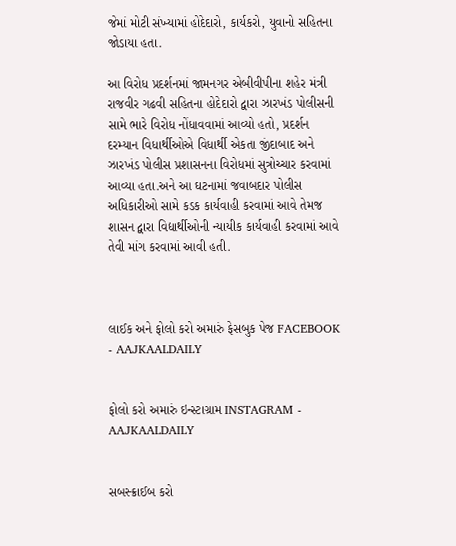જેમાં મોટી સંખ્યામાં હોદેદારો, કાર્યકરો, યુવાનો સહિતના જોડાયા હતા.

આ વિરોધ પ્રદર્શનમાં જામનગર એબીવીપીના શહેર મંત્રી રાજવીર ગઢવી સહિતના હોદેદારો દ્વારા ઝારખંડ પોલીસની સામે ભારે વિરોધ નોંધાવવામાં આવ્યો હતો, પ્રદર્શન દરમ્યાન વિધાર્થીઓએ વિધાર્થી એકતા જીંદાબાદ અને ઝારખંડ પોલીસ પ્રશાસનના વિરોધમાં સુત્રોચ્ચાર કરવામાં આવ્યા હતા.અને આ ઘટનામાં જવાબદાર પોલીસ અધિકારીઓ સામે કડક કાર્યવાહી કરવામાં આવે તેમજ શાસન દ્વારા વિદ્યાર્થીઓની ન્યાયીક કાર્યવાહી કરવામાં આવે તેવી માંગ કરવામાં આવી હતી.



લાઈક અને ફોલો કરો અમારું ફેસબુક પેજ FACEBOOK - AAJKAALDAILY


ફોલો કરો અમારું ઇન્સ્ટાગ્રામ INSTAGRAM - AAJKAALDAILY


સબસ્ક્રાઈબ કરો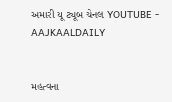અમારી યૂ ટ્યૂબ ચેનલ YOUTUBE - AAJKAALDAILY


મહત્વના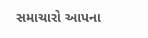સમાચારો આપના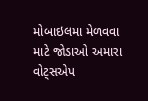મોબાઇલમા મેળવવા માટે જોડાઓ અમારા વોટ્સએપ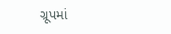ગ્રૂપમાં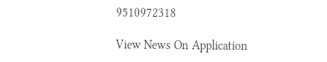9510972318

View News On Application